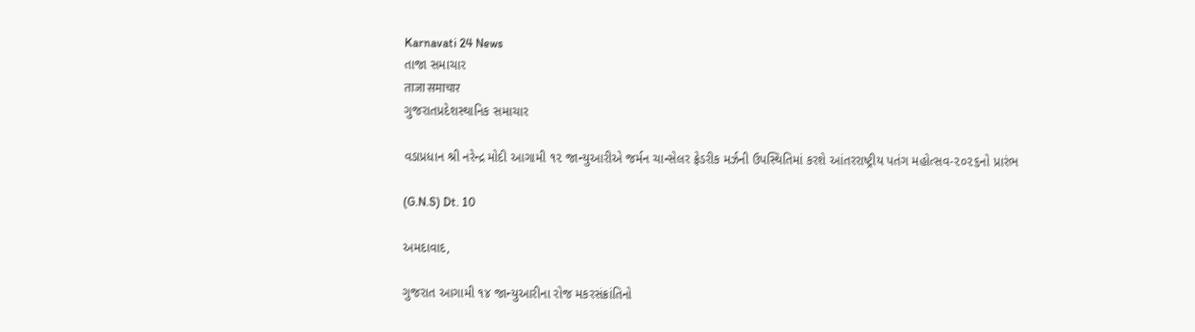Karnavati 24 News
તાજા સમાચાર
ताजा समाचार
ગુજરાતપ્રદેશસ્થાનિક સમાચાર

વડાપ્રધાન શ્રી નરેન્દ્ર મોદી આગામી ૧૨ જાન્યુઆરીએ જર્મન ચાન્સેલર ફ્રેડરીક મર્ઝની ઉપસ્થિતિમાં કરશે આંતરરાષ્ટ્રીય પતંગ મહોત્સવ-૨૦૨૬નો પ્રારંભ

(G.N.S) Dt. 10

અમદાવાદ,

ગુજરાત આગામી ૧૪ જાન્યુઆરીના રોજ મકરસંક્રાંતિનો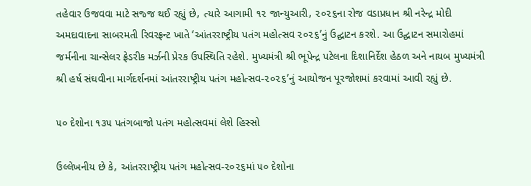તહેવાર ઉજવવા માટે સજ્જ થઈ રહ્યું છે, ત્યારે આગામી ૧૨ જાન્યુઆરી, ૨૦૨૬ના રોજ વડાપ્રધાન શ્રી નરેન્દ્ર મોદી અમદાવાદના સાબરમતી રિવરફ્રન્ટ ખાતે ‘આંતરરાષ્ટ્રીય પતંગ મહોત્સવ ૨૦૨૬’નું ઉદ્ઘાટન કરશે. આ ઉદ્ઘાટન સમારોહમાં જર્મનીના ચાન્સેલર ફ્રેડરીક મર્ઝની પ્રેરક ઉપસ્થિતિ રહેશે. મુખ્યમંત્રી શ્રી ભૂપેન્દ્ર પટેલના દિશાનિર્દેશ હેઠળ અને નાયબ મુખ્યમંત્રી શ્રી હર્ષ સંઘવીના માર્ગદર્શનમાં આંતરરાષ્ટ્રીય પતંગ મહોત્સવ-૨૦૨૬’નું આયોજન પૂરજોશમાં કરવામાં આવી રહ્યું છે.

૫૦ દેશોના ૧૩૫ પતંગબાજો પતંગ મહોત્સવમાં લેશે હિસ્સો

ઉલ્લેખનીય છે કે, આંતરરાષ્ટ્રીય પતંગ મહોત્સવ-૨૦૨૬માં ૫૦ દેશોના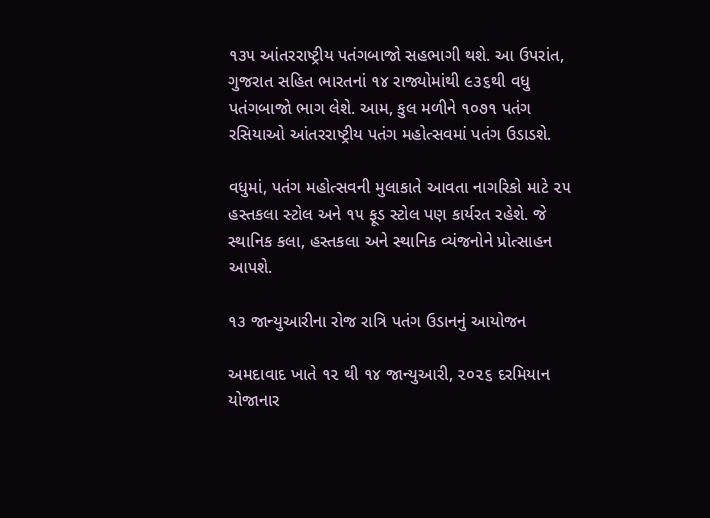૧૩૫ આંતરરાષ્ટ્રીય પતંગબાજો સહભાગી થશે. આ ઉપરાંત, ગુજરાત સહિત ભારતનાં ૧૪ રાજ્યોમાંથી ૯૩૬થી વધુ પતંગબાજો ભાગ લેશે. આમ, કુલ મળીને ૧૦૭૧ પતંગ રસિયાઓ આંતરરાષ્ટ્રીય પતંગ મહોત્સવમાં પતંગ ઉડાડશે.

વધુમાં, પતંગ મહોત્સવની મુલાકાતે આવતા નાગરિકો માટે ૨૫ હસ્તકલા સ્ટોલ અને ૧૫ ફૂડ સ્ટોલ પણ કાર્યરત રહેશે. જે સ્થાનિક કલા, હસ્તકલા અને સ્થાનિક વ્યંજનોને પ્રોત્સાહન આપશે.

૧૩ જાન્યુઆરીના રોજ રાત્રિ પતંગ ઉડાનનું આયોજન

અમદાવાદ ખાતે ૧૨ થી ૧૪ જાન્યુઆરી, ૨૦૨૬ દરમિયાન યોજાનાર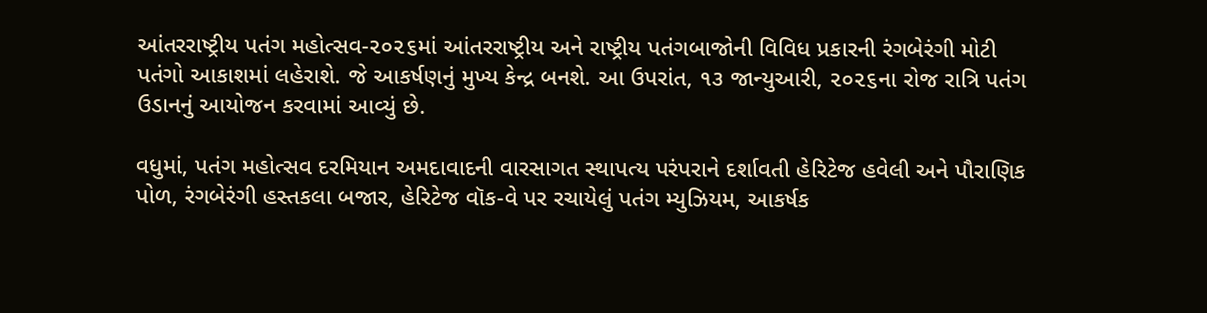આંતરરાષ્ટ્રીય પતંગ મહોત્સવ-૨૦૨૬માં આંતરરાષ્ટ્રીય અને રાષ્ટ્રીય પતંગબાજોની વિવિધ પ્રકારની રંગબેરંગી મોટી પતંગો આકાશમાં લહેરાશે. જે આકર્ષણનું મુખ્ય કેન્દ્ર બનશે. આ ઉપરાંત, ૧૩ જાન્યુઆરી, ૨૦૨૬ના રોજ રાત્રિ પતંગ ઉડાનનું આયોજન કરવામાં આવ્યું છે.

વધુમાં, પતંગ મહોત્સવ દરમિયાન અમદાવાદની વારસાગત સ્થાપત્ય પરંપરાને દર્શાવતી હેરિટેજ હવેલી અને પૌરાણિક પોળ, રંગબેરંગી હસ્તકલા બજાર, હેરિટેજ વૉક-વે પર રચાયેલું પતંગ મ્યુઝિયમ, આકર્ષક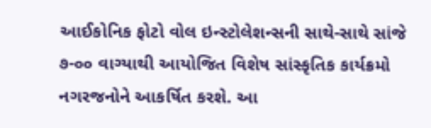આઈકોનિક ફોટો વોલ ઇન્સ્ટોલેશન્સની સાથે-સાથે સાંજે ૭-૦૦ વાગ્યાથી આયોજિત વિશેષ સાંસ્કૃતિક કાર્યક્રમો નગરજનોને આકર્ષિત કરશે. આ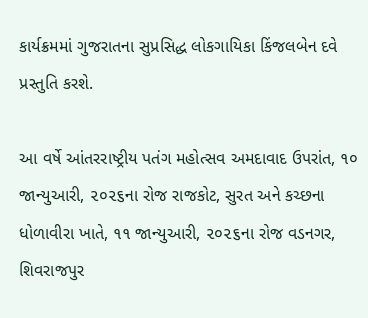કાર્યક્રમમાં ગુજરાતના સુપ્રસિદ્ધ લોકગાયિકા કિંજલબેન દવે પ્રસ્તુતિ કરશે.

આ વર્ષે આંતરરાષ્ટ્રીય પતંગ મહોત્સવ અમદાવાદ ઉપરાંત, ૧૦ જાન્યુઆરી, ૨૦૨૬ના રોજ રાજકોટ, સુરત અને કચ્છના ધોળાવીરા ખાતે, ૧૧ જાન્યુઆરી, ૨૦૨૬ના રોજ વડનગર, શિવરાજપુર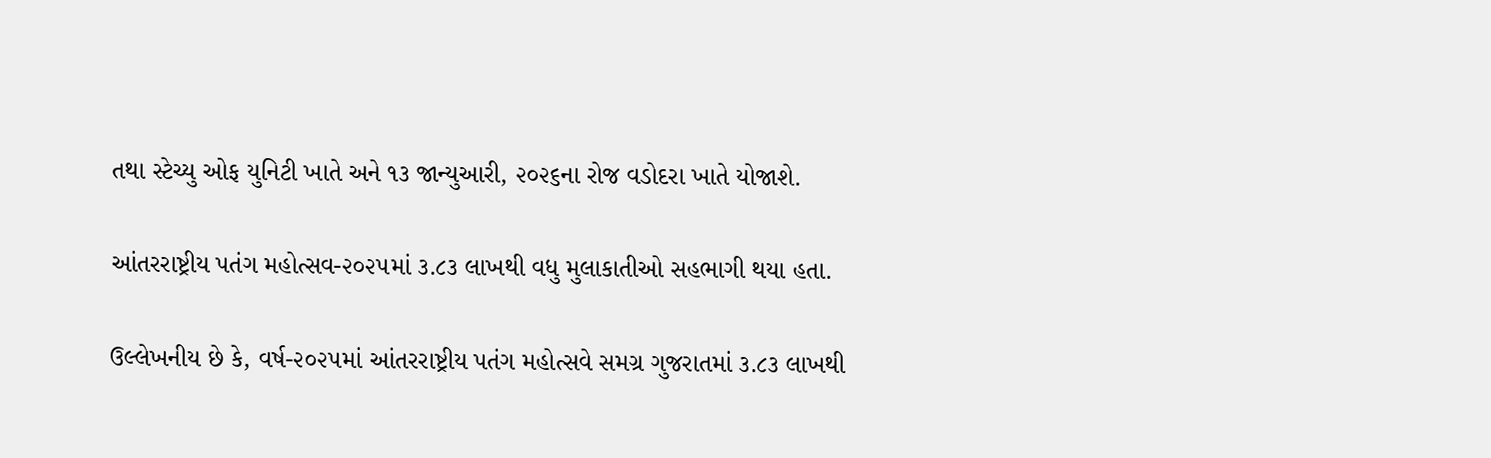તથા સ્ટેચ્યુ ઓફ યુનિટી ખાતે અને ૧૩ જાન્યુઆરી, ૨૦૨૬ના રોજ વડોદરા ખાતે યોજાશે.

આંતરરાષ્ટ્રીય પતંગ મહોત્સવ-૨૦૨૫માં ૩.૮૩ લાખથી વધુ મુલાકાતીઓ સહભાગી થયા હતા.

ઉલ્લેખનીય છે કે, વર્ષ-૨૦૨૫માં આંતરરાષ્ટ્રીય પતંગ મહોત્સવે સમગ્ર ગુજરાતમાં ૩.૮૩ લાખથી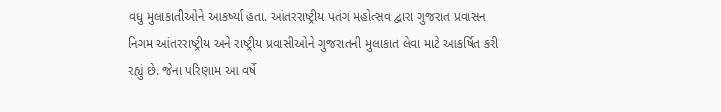વધુ મુલાકાતીઓને આકર્ષ્યા હતા. આંતરરાષ્ટ્રીય પતંગ મહોત્સવ દ્વારા ગુજરાત પ્રવાસન નિગમ આંતરરાષ્ટ્રીય અને રાષ્ટ્રીય પ્રવાસીઓને ગુજરાતની મુલાકાત લેવા માટે આકર્ષિત કરી રહ્યું છે. જેના પરિણામ આ વર્ષે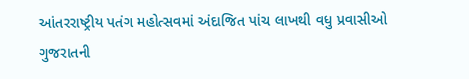આંતરરાષ્ટ્રીય પતંગ મહોત્સવમાં અંદાજિત પાંચ લાખથી વધુ પ્રવાસીઓ ગુજરાતની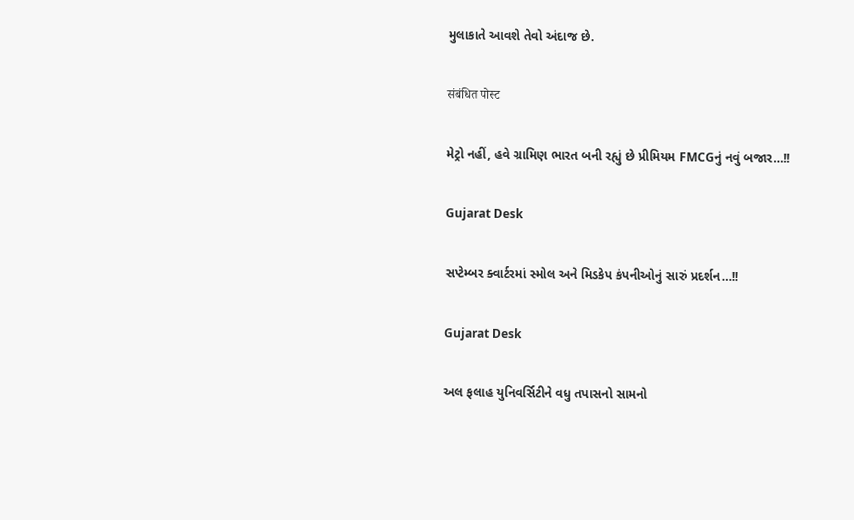મુલાકાતે આવશે તેવો અંદાજ છે.

संबंधित पोस्ट

મેટ્રો નહીં, હવે ગ્રામિણ ભારત બની રહ્યું છે પ્રીમિયમ FMCGનું નવું બજાર…!!

Gujarat Desk

સપ્ટેમ્બર ક્વાર્ટરમાં સ્મોલ અને મિડકેપ કંપનીઓનું સારું પ્રદર્શન…!!

Gujarat Desk

અલ ફલાહ યુનિવર્સિટીને વધુ તપાસનો સામનો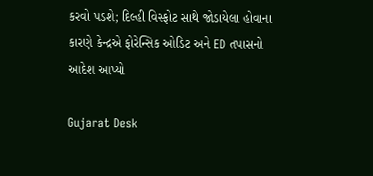કરવો પડશે; દિલ્હી વિસ્ફોટ સાથે જોડાયેલા હોવાના કારણે કેન્દ્રએ ફોરેન્સિક ઓડિટ અને ED તપાસનો આદેશ આપ્યો

Gujarat Desk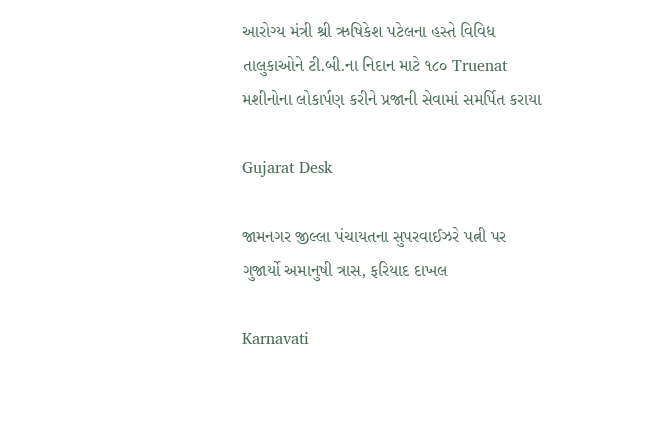આરોગ્ય મંત્રી શ્રી ઋષિકેશ પટેલના હસ્તે વિવિધ તાલુકાઓને ટી.બી.ના નિદાન માટે ૧૮૦ Truenat મશીનોના લોકાર્પણ કરીને પ્રજાની સેવામાં સમર્પિત કરાયા

Gujarat Desk

જામનગર જીલ્લા પંચાયતના સુપરવાઈઝરે પત્ની પર ગુજાર્યો અમાનુષી ત્રાસ, ફરિયાદ દાખલ

Karnavati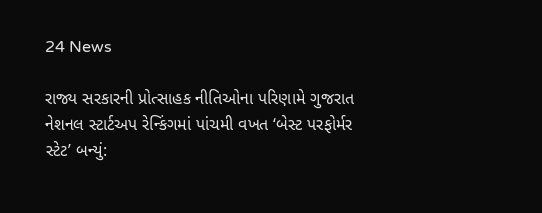24 News

રાજ્ય સરકારની પ્રોત્સાહક નીતિઓના પરિણામે ગુજરાત નેશનલ સ્ટાર્ટઅપ રેન્કિંગમાં પાંચમી વખત ‘બેસ્ટ પરફોર્મર સ્ટેટ’ બન્યું: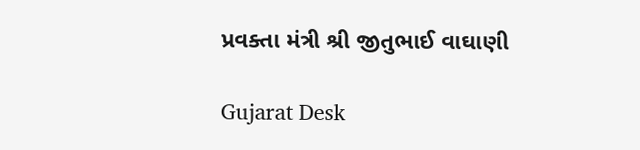પ્રવક્તા મંત્રી શ્રી જીતુભાઈ વાઘાણી

Gujarat Desk